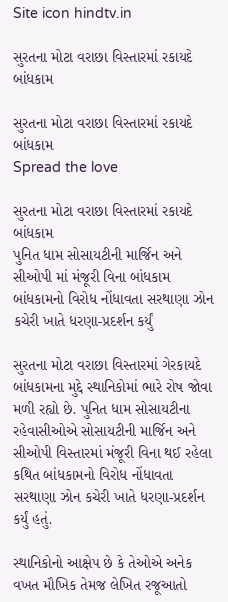Site icon hindtv.in

સુરતના મોટા વરાછા વિસ્તારમાં રકાયદે બાંધકામ

સુરતના મોટા વરાછા વિસ્તારમાં રકાયદે બાંધકામ
Spread the love

સુરતના મોટા વરાછા વિસ્તારમાં રકાયદે બાંધકામ
પુનિત ધામ સોસાયટીની માર્જિન અને સીઓપી માં મંજૂરી વિના બાંધકામ
બાંધકામનો વિરોધ નોંધાવતા સરથાણા ઝોન કચેરી ખાતે ધરણા-પ્રદર્શન કર્યું

સુરતના મોટા વરાછા વિસ્તારમાં ગેરકાયદે બાંધકામના મુદ્દે સ્થાનિકોમાં ભારે રોષ જોવા મળી રહ્યો છે. પુનિત ધામ સોસાયટીના રહેવાસીઓએ સોસાયટીની માર્જિન અને સીઓપી વિસ્તારમાં મંજૂરી વિના થઈ રહેલા કથિત બાંધકામનો વિરોધ નોંધાવતા સરથાણા ઝોન કચેરી ખાતે ધરણા-પ્રદર્શન કર્યું હતું.

સ્થાનિકોનો આક્ષેપ છે કે તેઓએ અનેક વખત મૌખિક તેમજ લેખિત રજૂઆતો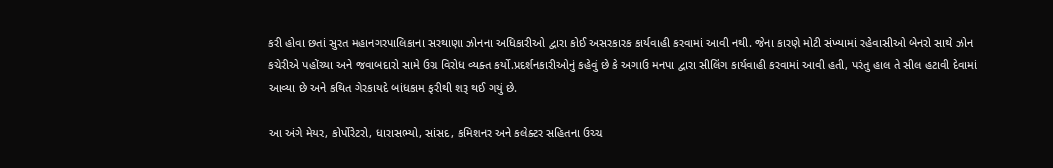કરી હોવા છતાં સુરત મહાનગરપાલિકાના સરથાણા ઝોનના અધિકારીઓ દ્વારા કોઈ અસરકારક કાર્યવાહી કરવામાં આવી નથી. જેના કારણે મોટી સંખ્યામાં રહેવાસીઓ બેનરો સાથે ઝોન કચેરીએ પહોંચ્યા અને જવાબદારો સામે ઉગ્ર વિરોધ વ્યક્ત કર્યો.પ્રદર્શનકારીઓનું કહેવું છે કે અગાઉ મનપા દ્વારા સીલિંગ કાર્યવાહી કરવામાં આવી હતી, પરંતુ હાલ તે સીલ હટાવી દેવામાં આવ્યા છે અને કથિત ગેરકાયદે બાંધકામ ફરીથી શરૂ થઈ ગયું છે.

આ અંગે મેયર, કોર્પોરેટરો, ધારાસભ્યો, સાંસદ, કમિશનર અને કલેક્ટર સહિતના ઉચ્ચ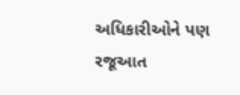અધિકારીઓને પણ રજૂઆત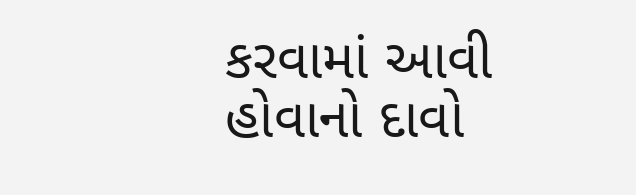કરવામાં આવી હોવાનો દાવો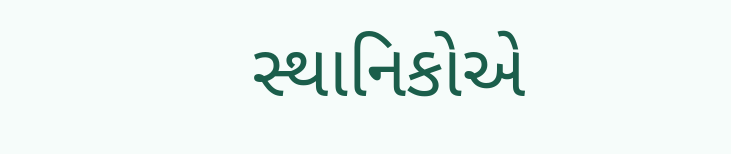સ્થાનિકોએ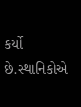કર્યો છે.સ્થાનિકોએ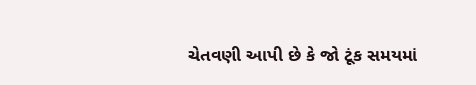ચેતવણી આપી છે કે જો ટૂંક સમયમાં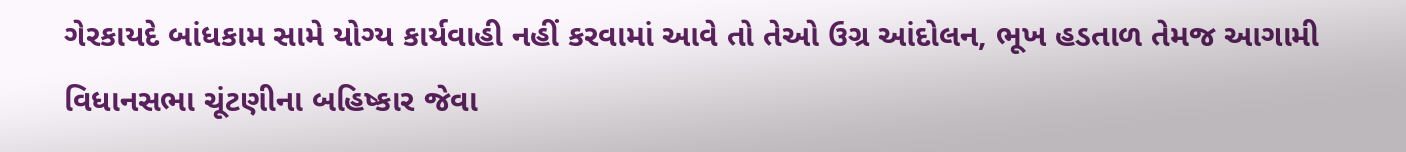ગેરકાયદે બાંધકામ સામે યોગ્ય કાર્યવાહી નહીં કરવામાં આવે તો તેઓ ઉગ્ર આંદોલન, ભૂખ હડતાળ તેમજ આગામી વિધાનસભા ચૂંટણીના બહિષ્કાર જેવા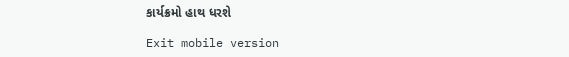કાર્યક્રમો હાથ ધરશે

Exit mobile version